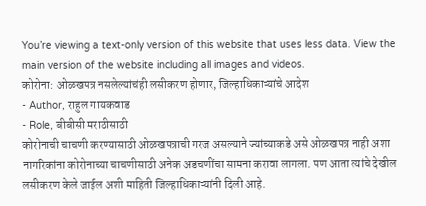You’re viewing a text-only version of this website that uses less data. View the main version of the website including all images and videos.
कोरोना: ओळखपत्र नसलेल्यांचंही लसीकरण होणार, जिल्हाधिकाऱ्यांचे आदेश
- Author, राहुल गायकवाड
- Role, बीबीसी मराठीसाठी
कोरोनाची चाचणी करण्यासाठी ओळखपत्राची गरज असल्याने ज्यांच्याकडे असे ओळखपत्र नाही अशा नागरिकांना कोरोनाच्या चाचणीसाठी अनेक अडचणींचा सामना करावा लागला. पण आता त्यांचे देखील लसीकरण केले जाईल अशी माहिती जिल्हाधिकाऱ्यांनी दिली आहे.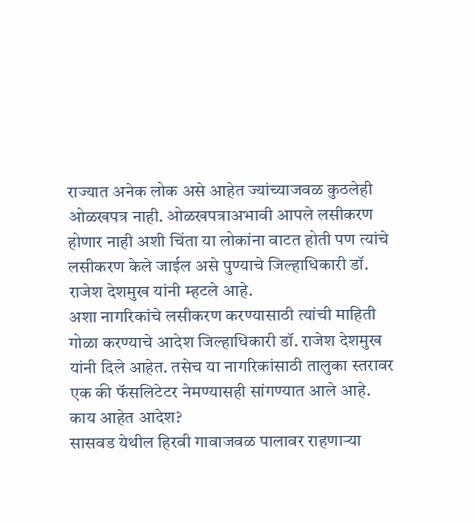राज्यात अनेक लोक असे आहेत ज्यांच्याजवळ कुठलेही ओळखपत्र नाही. ओळखपत्राअभावी आपले लसीकरण होणार नाही अशी चिंता या लोकांना वाटत होती पण त्यांचे लसीकरण केले जाईल असे पुण्याचे जिल्हाधिकारी डॉ. राजेश देशमुख यांनी म्हटले आहे.
अशा नागरिकांचे लसीकरण करण्यासाठी त्यांची माहिती गोळा करण्याचे आदेश जिल्हाधिकारी डॉ. राजेश देशमुख यांनी दिले आहेत. तसेच या नागरिकांसाठी तालुका स्तरावर एक की फॅसलिटेटर नेमण्यासही सांगण्यात आले आहे.
काय आहेत आदेश?
सासवड येथील हिरवी गावाजवळ पालावर राहणाऱ्या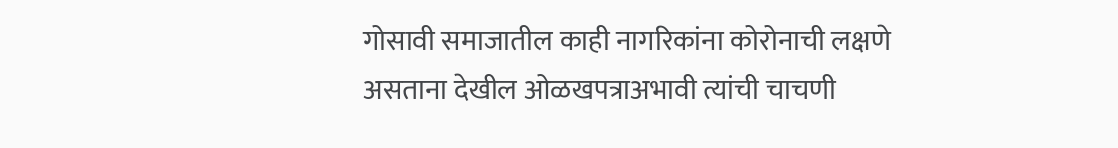गोसावी समाजातील काही नागरिकांना कोरोनाची लक्षणे असताना देखील ओळखपत्राअभावी त्यांची चाचणी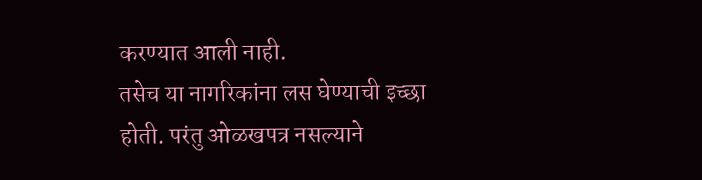करण्यात आली नाही.
तसेच या नागरिकांना लस घेण्याची इच्छा होती. परंतु ओळखपत्र नसल्याने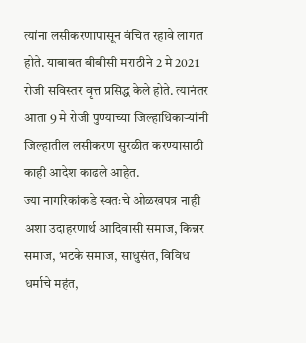त्यांना लसीकरणापासून वंचित रहावे लागत होते. याबाबत बीबीसी मराठीने 2 मे 2021 रोजी सविस्तर वृत्त प्रसिद्ध केले होते. त्यानंतर आता 9 मे रोजी पुण्याच्या जिल्हाधिकाऱ्यांनी जिल्हातील लसीकरण सुरळीत करण्यासाठी काही आदेश काढले आहेत.
ज्या नागरिकांकडे स्वतःचे ओळखपत्र नाही अशा उदाहरणार्थ आदिवासी समाज, किन्नर समाज, भटके समाज, साधुसंत, विविध धर्माचे महंत,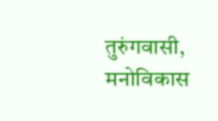तुरुंगवासी, मनोविकास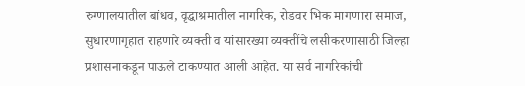रुग्णालयातील बांधव, वृद्धाश्रमातील नागरिक, रोडवर भिक मागणारा समाज, सुधारणागृहात राहणारे व्यक्ती व यांसारख्या व्यक्तींचे लसीकरणासाठी जिल्हा प्रशासनाकडून पाऊले टाकण्यात आली आहेत. या सर्व नागरिकांची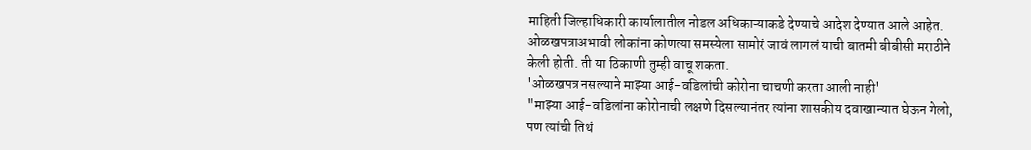माहिती जिल्हाधिकारी कार्यालातील नोडल अधिकाऱ्याकडे देण्याचे आदेश देण्यात आले आहेत.
ओळखपत्राअभावी लोकांना कोणत्या समस्येला सामोरं जावं लागलं याची बातमी बीबीसी मराठीने केली होती. ती या ठिकाणी तुम्ही वाचू शकता.
'ओळखपत्र नसल्याने माझ्या आई-वडिलांची कोरोना चाचणी करता आली नाही'
"माझ्या आई-वडिलांना कोरोनाची लक्षणे दिसल्यानंतर त्यांना शासकीय दवाखान्यात घेऊन गेलो, पण त्यांची तिथं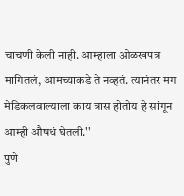चाचणी केली नाही. आम्हाला ओळखपत्र मागितलं, आमच्याकडे ते नव्हतं. त्यानंतर मग मेडिकलवाल्याला काय त्रास होतोय हे सांगून आम्ही औषधं घेतली.''
पुणे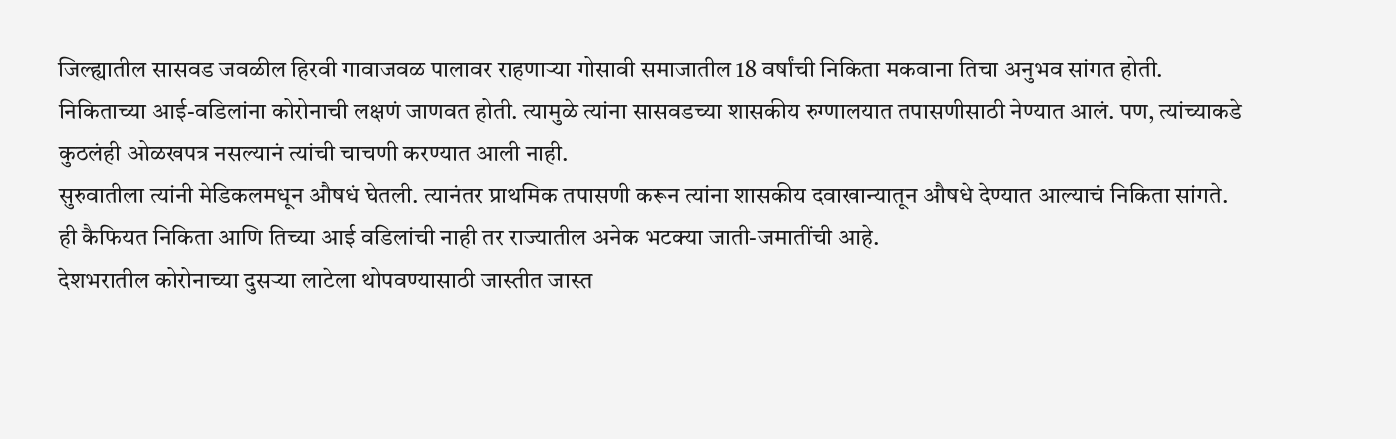जिल्ह्यातील सासवड जवळील हिरवी गावाजवळ पालावर राहणाऱ्या गोसावी समाजातील 18 वर्षांची निकिता मकवाना तिचा अनुभव सांगत होती.
निकिताच्या आई-वडिलांना कोरोनाची लक्षणं जाणवत होती. त्यामुळे त्यांना सासवडच्या शासकीय रुग्णालयात तपासणीसाठी नेण्यात आलं. पण, त्यांच्याकडे कुठलंही ओळखपत्र नसल्यानं त्यांची चाचणी करण्यात आली नाही.
सुरुवातीला त्यांनी मेडिकलमधून औषधं घेतली. त्यानंतर प्राथमिक तपासणी करून त्यांना शासकीय दवाखान्यातून औषधे देण्यात आल्याचं निकिता सांगते.
ही कैफियत निकिता आणि तिच्या आई वडिलांची नाही तर राज्यातील अनेक भटक्या जाती-जमातींची आहे.
देशभरातील कोरोनाच्या दुसऱ्या लाटेला थोपवण्यासाठी जास्तीत जास्त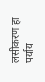लसीकरण हा पर्याय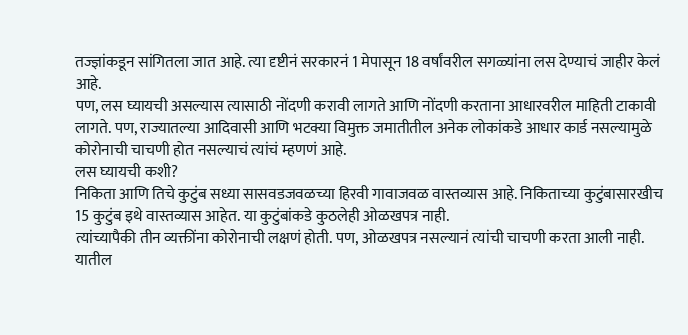तज्ज्ञांकडून सांगितला जात आहे. त्या दृष्टीनं सरकारनं 1 मेपासून 18 वर्षांवरील सगळ्यांना लस देण्याचं जाहीर केलं आहे.
पण, लस घ्यायची असल्यास त्यासाठी नोंदणी करावी लागते आणि नोंदणी करताना आधारवरील माहिती टाकावी लागते. पण, राज्यातल्या आदिवासी आणि भटक्या विमुक्त जमातीतील अनेक लोकांकडे आधार कार्ड नसल्यामुळे कोरोनाची चाचणी होत नसल्याचं त्यांचं म्हणणं आहे.
लस घ्यायची कशी?
निकिता आणि तिचे कुटुंब सध्या सासवडजवळच्या हिरवी गावाजवळ वास्तव्यास आहे. निकिताच्या कुटुंबासारखीच 15 कुटुंब इथे वास्तव्यास आहेत. या कुटुंबांकडे कुठलेही ओळखपत्र नाही.
त्यांच्यापैकी तीन व्यक्तींना कोरोनाची लक्षणं होती. पण, ओळखपत्र नसल्यानं त्यांची चाचणी करता आली नाही.
यातील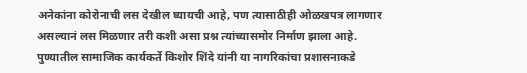अनेकांना कोरोनाची लस देखील घ्यायची आहे, पण त्यासाठीही ओळखपत्र लागणार असल्यानं लस मिळणार तरी कशी असा प्रश्न त्यांच्यासमोर निर्माण झाला आहे.
पुण्यातील सामाजिक कार्यकर्ते किशोर शिंदे यांनी या नागरिकांचा प्रशासनाकडे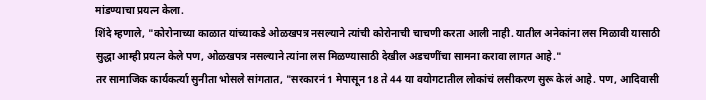मांडण्याचा प्रयत्न केला.
शिंदे म्हणाले, "कोरोनाच्या काळात यांच्याकडे ओळखपत्र नसल्याने त्यांची कोरोनाची चाचणी करता आली नाही. यातील अनेकांना लस मिळावी यासाठी सुद्धा आम्ही प्रयत्न केले पण, ओळखपत्र नसल्याने त्यांना लस मिळण्यासाठी देखील अडचणींचा सामना करावा लागत आहे."
तर सामाजिक कार्यकर्त्या सुनीता भोसले सांगतात, "सरकारनं 1 मेपासून 18 ते 44 या वयोगटातील लोकांचं लसीकरण सुरू केलं आहे. पण, आदिवासी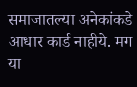समाजातल्या अनेकांकडे आधार कार्ड नाहीये. मग या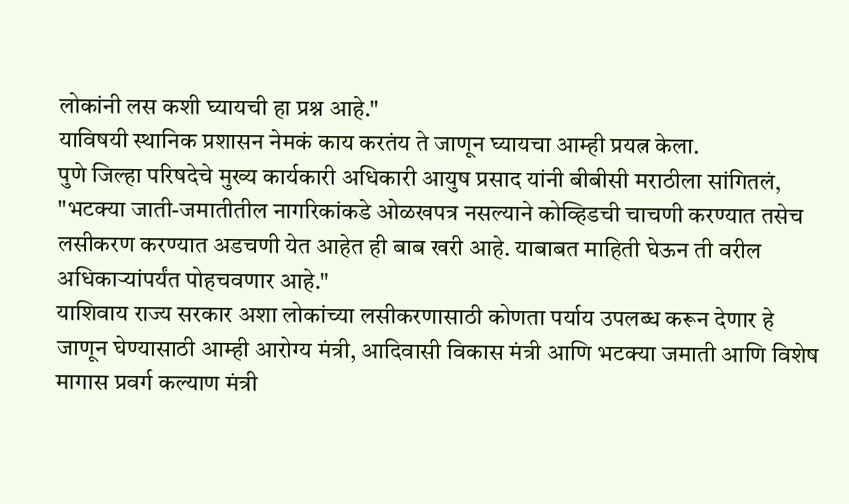लोकांनी लस कशी घ्यायची हा प्रश्न आहे."
याविषयी स्थानिक प्रशासन नेमकं काय करतंय ते जाणून घ्यायचा आम्ही प्रयत्न केला.
पुणे जिल्हा परिषदेचे मुख्य कार्यकारी अधिकारी आयुष प्रसाद यांनी बीबीसी मराठीला सांगितलं, "भटक्या जाती-जमातीतील नागरिकांकडे ओळखपत्र नसल्याने कोव्हिडची चाचणी करण्यात तसेच लसीकरण करण्यात अडचणी येत आहेत ही बाब खरी आहे. याबाबत माहिती घेऊन ती वरील अधिकाऱ्यांपर्यंत पोहचवणार आहे."
याशिवाय राज्य सरकार अशा लोकांच्या लसीकरणासाठी कोणता पर्याय उपलब्ध करून देणार हे जाणून घेण्यासाठी आम्ही आरोग्य मंत्री, आदिवासी विकास मंत्री आणि भटक्या जमाती आणि विशेष मागास प्रवर्ग कल्याण मंत्री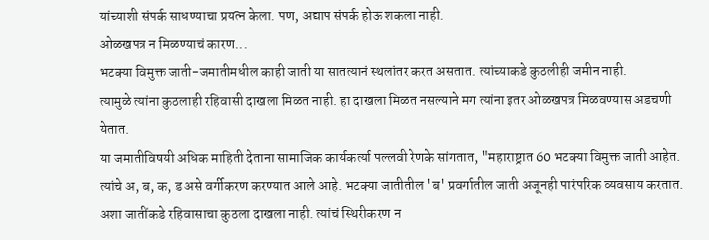यांच्याशी संपर्क साधण्याचा प्रयत्न केला. पण, अद्याप संपर्क होऊ शकला नाही.
ओळखपत्र न मिळण्याचं कारण...
भटक्या विमुक्त जाती-जमातीमधील काही जाती या सातत्यानं स्थलांतर करत असतात. त्यांच्याकडे कुठलीही जमीन नाही.
त्यामुळे त्यांना कुठलाही रहिवासी दाखला मिळत नाही. हा दाखला मिळत नसल्याने मग त्यांना इतर ओळखपत्र मिळवण्यास अडचणी येतात.
या जमातीविषयी अधिक माहिती देताना सामाजिक कार्यकर्त्या पल्लवी रेणके सांगतात, "महाराष्ट्रात 60 भटक्या विमुक्त जाती आहेत. त्यांचे अ, ब, क, ड असे वर्गीकरण करण्यात आले आहे. भटक्या जातीतील 'ब' प्रवर्गातील जाती अजूनही पारंपरिक व्यवसाय करतात. अशा जातींकडे रहिवासाचा कुठला दाखला नाही. त्यांचं स्थिरीकरण न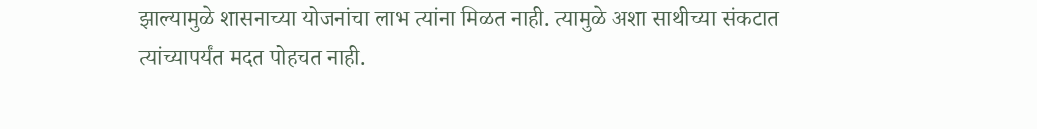झाल्यामुळे शासनाच्या योजनांचा लाभ त्यांना मिळत नाही. त्यामुळे अशा साथीच्या संकटात त्यांच्यापर्यंत मदत पोहचत नाही.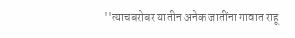''त्याचबरोबर यातीन अनेक जातींना गावात राहू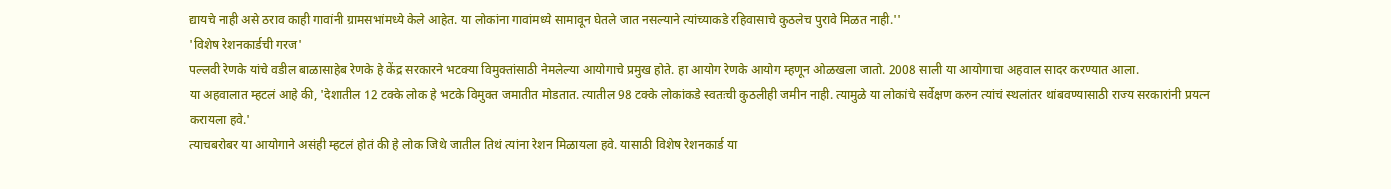द्यायचे नाही असे ठराव काही गावांनी ग्रामसभांमध्ये केले आहेत. या लोकांना गावांमध्ये सामावून घेतले जात नसल्याने त्यांच्याकडे रहिवासाचे कुठलेच पुरावे मिळत नाही.''
'विशेष रेशनकार्डची गरज'
पल्लवी रेणके यांचे वडील बाळासाहेब रेणके हे केंद्र सरकारने भटक्या विमुक्तांसाठी नेमलेल्या आयोगाचे प्रमुख होते. हा आयोग रेणके आयोग म्हणून ओळखला जातो. 2008 साली या आयोगाचा अहवाल सादर करण्यात आला.
या अहवालात म्हटलं आहे की, 'देशातील 12 टक्के लोक हे भटके विमुक्त जमातीत मोडतात. त्यातील 98 टक्के लोकांकडे स्वतःची कुठलीही जमीन नाही. त्यामुळे या लोकांचे सर्वेक्षण करुन त्यांचं स्थलांतर थांबवण्यासाठी राज्य सरकारांनी प्रयत्न करायला हवे.'
त्याचबरोबर या आयोगाने असंही म्हटलं होतं की हे लोक जिथे जातील तिथं त्यांना रेशन मिळायला हवे. यासाठी विशेष रेशनकार्ड या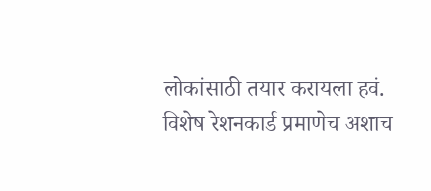लोकांसाठी तयार करायला हवं.
विशेष रेशनकार्ड प्रमाणेच अशाच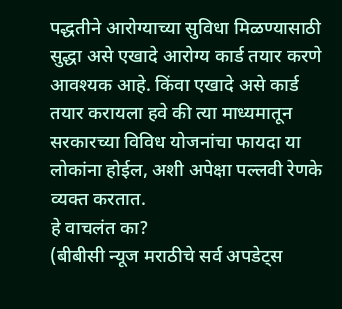पद्धतीने आरोग्याच्या सुविधा मिळण्यासाठी सुद्धा असे एखादे आरोग्य कार्ड तयार करणे आवश्यक आहे. किंवा एखादे असे कार्ड तयार करायला हवे की त्या माध्यमातून सरकारच्या विविध योजनांचा फायदा या लोकांना होईल, अशी अपेक्षा पल्लवी रेणके व्यक्त करतात.
हे वाचलंत का?
(बीबीसी न्यूज मराठीचे सर्व अपडेट्स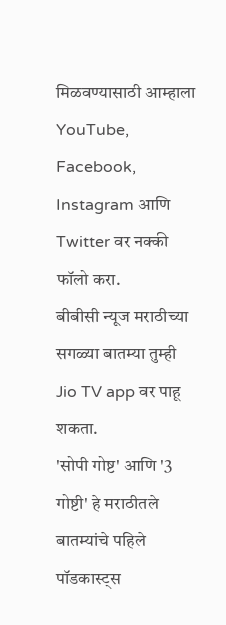मिळवण्यासाठी आम्हाला YouTube, Facebook, Instagram आणि Twitter वर नक्की फॉलो करा.
बीबीसी न्यूज मराठीच्या सगळ्या बातम्या तुम्ही Jio TV app वर पाहू शकता.
'सोपी गोष्ट' आणि '3 गोष्टी' हे मराठीतले बातम्यांचे पहिले पॉडकास्ट्स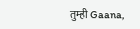तुम्ही Gaana,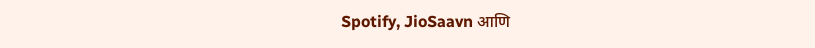Spotify, JioSaavn आणि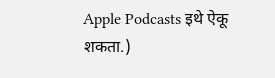Apple Podcasts इथे ऐकू शकता.)